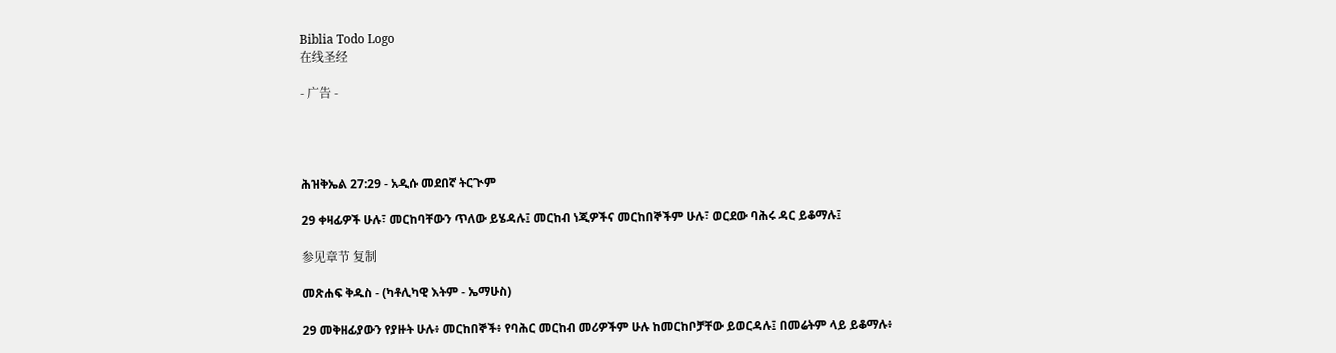Biblia Todo Logo
在线圣经

- 广告 -




ሕዝቅኤል 27:29 - አዲሱ መደበኛ ትርጒም

29 ቀዛፊዎች ሁሉ፣ መርከባቸውን ጥለው ይሄዳሉ፤ መርከብ ነጂዎችና መርከበኞችም ሁሉ፣ ወርደው ባሕሩ ዳር ይቆማሉ፤

参见章节 复制

መጽሐፍ ቅዱስ - (ካቶሊካዊ እትም - ኤማሁስ)

29 መቅዘፊያውን የያዙት ሁሉ፥ መርከበኞች፥ የባሕር መርከብ መሪዎችም ሁሉ ከመርከቦቻቸው ይወርዳሉ፤ በመሬትም ላይ ይቆማሉ፥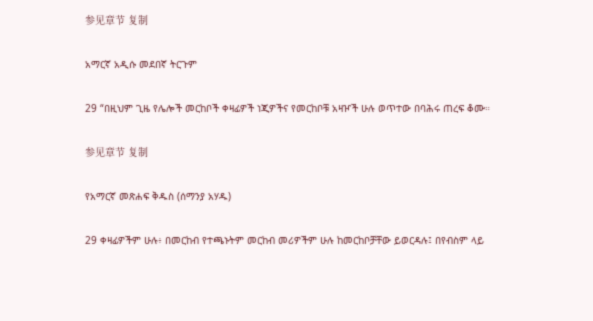参见章节 复制

አማርኛ አዲሱ መደበኛ ትርጉም

29 “በዚህም ጊዜ የሌሎች መርከቦች ቀዛፊዎች ነጂዎችና የመርከቦቹ አዛዦች ሁሉ ወጥተው በባሕሩ ጠረፍ ቆሙ።

参见章节 复制

የአማርኛ መጽሐፍ ቅዱስ (ሰማንያ አሃዱ)

29 ቀዛፊዎችም ሁሉ፥ በመርከብ የተጫኑትም መርከብ መሪዎችም ሁሉ ከመርከቦቻቸው ይወርዳሉ፤ በየብስም ላይ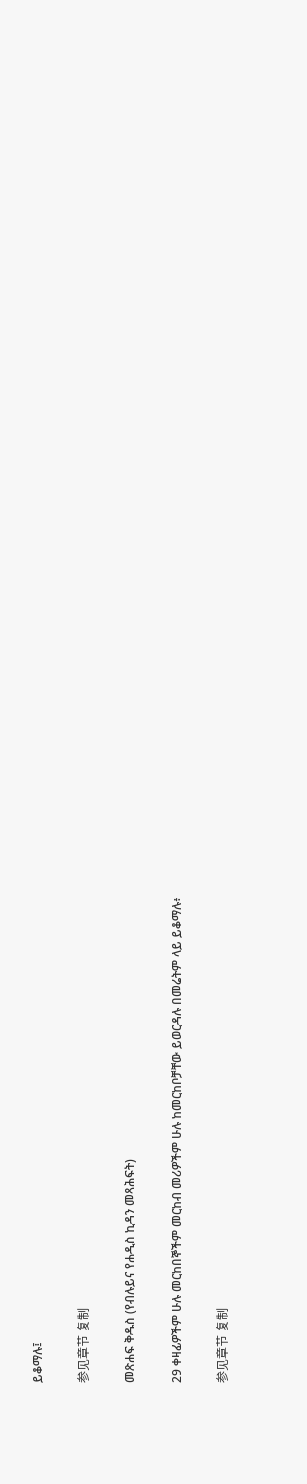ይቆማሉ፤

参见章节 复制

መጽሐፍ ቅዱስ (የብሉይና የሐዲስ ኪዳን መጻሕፍት)

29 ቀዛፊዎችም ሁሉ መርከበኞችም መርከብ መሪዎችም ሁሉ ከመርከቦቻቸው ይወርዳሉ በመሬትም ላይ ይቆማሉ፥

参见章节 复制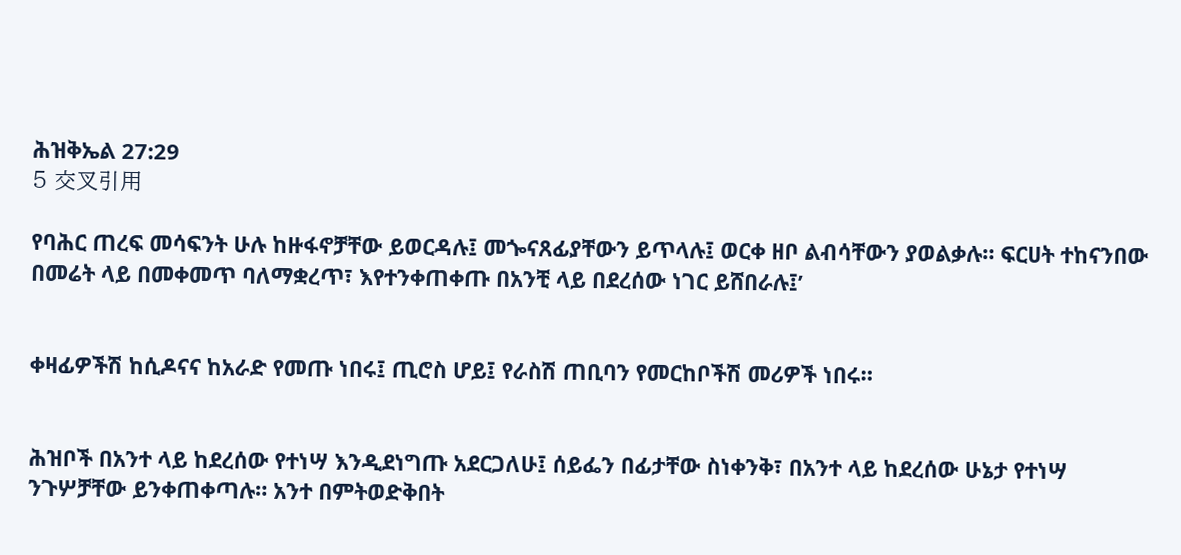ሕዝቅኤል 27:29
5 交叉引用

የባሕር ጠረፍ መሳፍንት ሁሉ ከዙፋኖቻቸው ይወርዳሉ፤ መጐናጸፊያቸውን ይጥላሉ፤ ወርቀ ዘቦ ልብሳቸውን ያወልቃሉ። ፍርሀት ተከናንበው በመሬት ላይ በመቀመጥ ባለማቋረጥ፣ እየተንቀጠቀጡ በአንቺ ላይ በደረሰው ነገር ይሸበራሉ፤’


ቀዛፊዎችሽ ከሲዶናና ከአራድ የመጡ ነበሩ፤ ጢሮስ ሆይ፤ የራስሽ ጠቢባን የመርከቦችሽ መሪዎች ነበሩ።


ሕዝቦች በአንተ ላይ ከደረሰው የተነሣ እንዲደነግጡ አደርጋለሁ፤ ሰይፌን በፊታቸው ስነቀንቅ፣ በአንተ ላይ ከደረሰው ሁኔታ የተነሣ ንጉሦቻቸው ይንቀጠቀጣሉ። አንተ በምትወድቅበት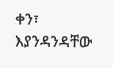ቀን፣ እያንዳንዳቸው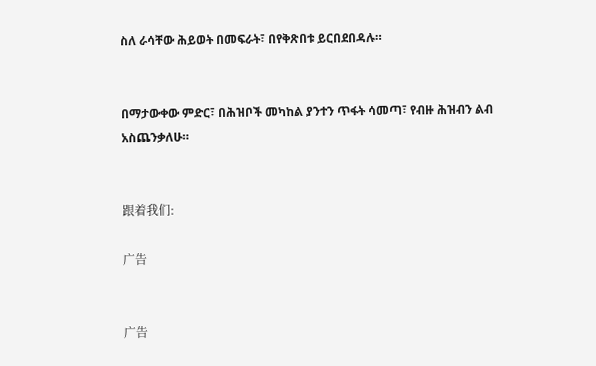ስለ ራሳቸው ሕይወት በመፍራት፣ በየቅጽበቱ ይርበደበዳሉ።


በማታውቀው ምድር፣ በሕዝቦች መካከል ያንተን ጥፋት ሳመጣ፣ የብዙ ሕዝብን ልብ አስጨንቃለሁ።


跟着我们:

广告


广告